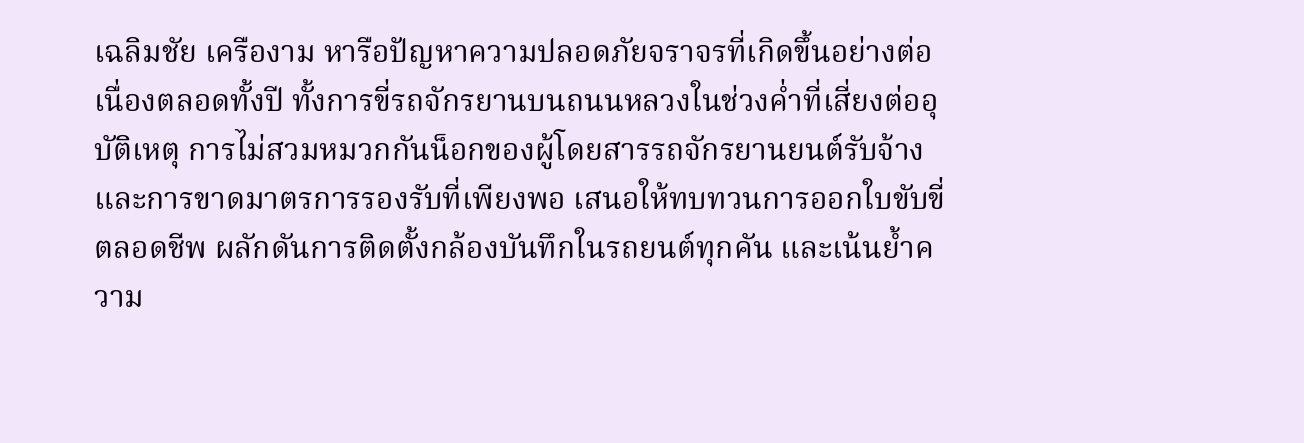เฉลิมชัย เครืองาม หารือปัญหาความปลอดภัยจราจรที่เกิดขึ้นอย่างต่อเนื่องตลอดทั้งปี ทั้งการขี่รถจักรยานบนถนนหลวงในช่วงค่ำที่เสี่ยงต่ออุบัติเหตุ การไม่สวมหมวกกันน็อกของผู้โดยสารรถจักรยานยนต์รับจ้าง และการขาดมาตรการรองรับที่เพียงพอ เสนอให้ทบทวนการออกใบขับขี่ตลอดชีพ ผลักดันการติดตั้งกล้องบันทึกในรถยนต์ทุกคัน และเน้นย้ำความ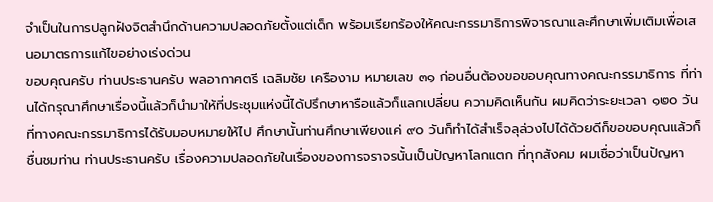จำเป็นในการปลูกฝังจิตสำนึกด้านความปลอดภัยตั้งแต่เด็ก พร้อมเรียกร้องให้คณะกรรมาธิการพิจารณาและศึกษาเพิ่มเติมเพื่อเสนอมาตรการแก้ไขอย่างเร่งด่วน
ขอบคุณครับ ท่านประธานครับ พลอากาศตรี เฉลิมชัย เครืองาม หมายเลข ๓๑ ก่อนอื่นต้องขอขอบคุณทางคณะกรรมาธิการ ที่ท่านได้กรุณาศึกษาเรื่องนี้แล้วก็นำมาให้ที่ประชุมแห่งนี้ได้ปรึกษาหารือแล้วก็แลกเปลี่ยน ความคิดเห็นกัน ผมคิดว่าระยะเวลา ๑๒๐ วันที่ทางคณะกรรมาธิการได้รับมอบหมายให้ไป ศึกษานั้นท่านศึกษาเพียงแค่ ๙๐ วันก็ทำได้สำเร็จลุล่วงไปได้ด้วยดีก็ขอขอบคุณแล้วก็ชื่นชมท่าน ท่านประธานครับ เรื่องความปลอดภัยในเรื่องของการจราจรนั้นเป็นปัญหาโลกแตก ที่ทุกสังคม ผมเชื่อว่าเป็นปัญหา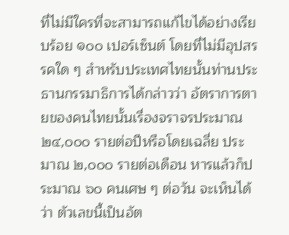ที่ไม่มีใครที่จะสามารถแก้ไขได้อย่างเรียบร้อย ๑๐๐ เปอร์เซ็นต์ โดยที่ไม่มีอุปสรรคใด ๆ สำหรับประเทศไทยนั้นท่านประธานกรรมาธิการได้กล่าวว่า อัตราการตายของคนไทยนั้นเรื่องจราจรประมาณ ๒๔,๐๐๐ รายต่อปีหรือโดยเฉลี่ย ประมาณ ๒,๐๐๐ รายต่อเดือน หารแล้วก็ประมาณ ๖๐ คนเศษ ๆ ต่อวัน จะเห็นได้ว่า ตัวเลขนี้เป็นอัต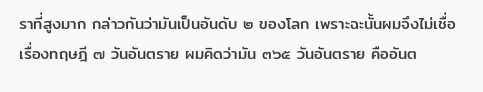ราที่สูงมาก กล่าวกันว่ามันเป็นอันดับ ๒ ของโลก เพราะฉะนั้นผมจึงไม่เชื่อ เรื่องทฤษฎี ๗ วันอันตราย ผมคิดว่ามัน ๓๖๕ วันอันตราย คืออันต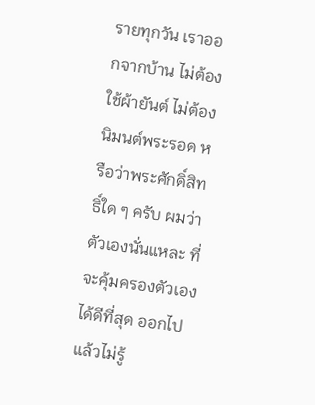รายทุกวัน เราออกจากบ้าน ไม่ต้องใช้ผ้ายันต์ ไม่ต้องนิมนต์พระรอด หรือว่าพระศักดิ์สิทธิ์ใด ๆ ครับ ผมว่าตัวเองนั่นแหละ ที่จะคุ้มครองตัวเองได้ดีที่สุด ออกไปแล้วไม่รู้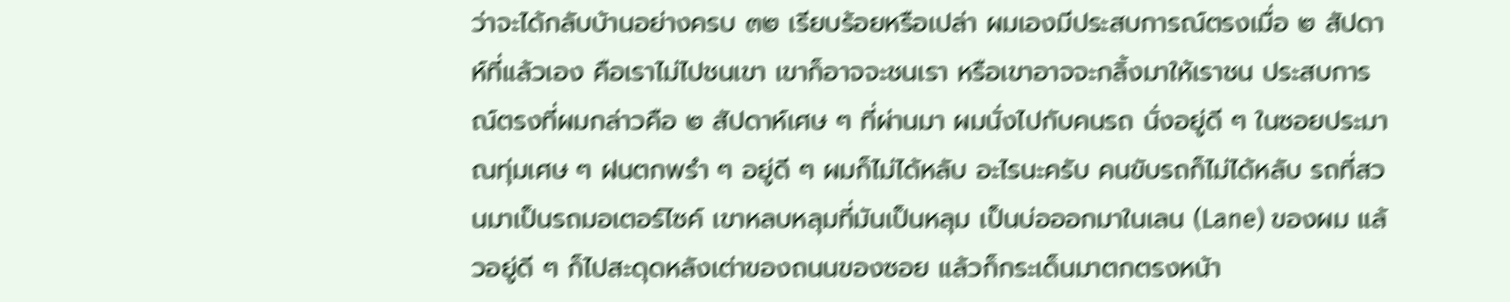ว่าจะได้กลับบ้านอย่างครบ ๓๒ เรียบร้อยหรือเปล่า ผมเองมีประสบการณ์ตรงเมื่อ ๒ สัปดาห์ที่แล้วเอง คือเราไม่ไปชนเขา เขาก็อาจจะชนเรา หรือเขาอาจจะกลิ้งมาให้เราชน ประสบการณ์ตรงที่ผมกล่าวคือ ๒ สัปดาห์เศษ ๆ ที่ผ่านมา ผมนั่งไปกับคนรถ นั่งอยู่ดี ๆ ในซอยประมาณทุ่มเศษ ๆ ฝนตกพรำ ๆ อยู่ดี ๆ ผมก็ไม่ได้หลับ อะไรนะครับ คนขับรถก็ไม่ได้หลับ รถที่สวนมาเป็นรถมอเตอร์ไซค์ เขาหลบหลุมที่มันเป็นหลุม เป็นบ่อออกมาในเลน (Lane) ของผม แล้วอยู่ดี ๆ ก็ไปสะดุดหลังเต่าของถนนของซอย แล้วก็กระเด็นมาตกตรงหน้า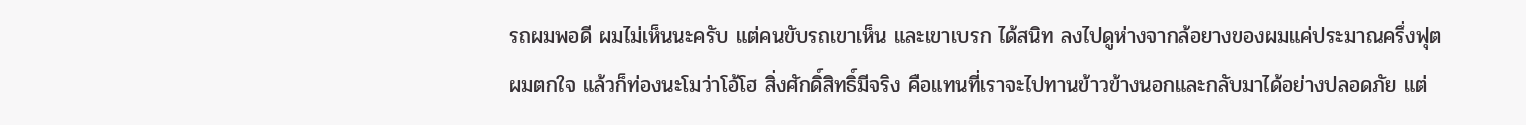รถผมพอดี ผมไม่เห็นนะครับ แต่คนขับรถเขาเห็น และเขาเบรก ได้สนิท ลงไปดูห่างจากล้อยางของผมแค่ประมาณครึ่งฟุต ผมตกใจ แล้วก็ท่องนะโมว่าโอ้โฮ สิ่งศักดิ์สิทธิ์มีจริง คือแทนที่เราจะไปทานข้าวข้างนอกและกลับมาได้อย่างปลอดภัย แต่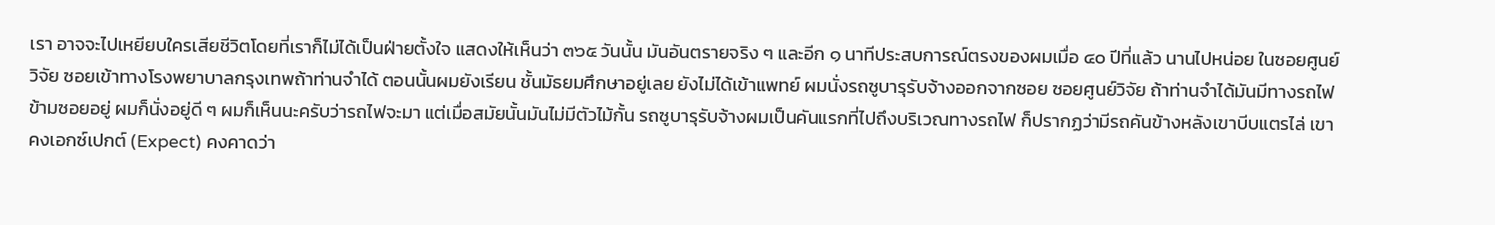เรา อาจจะไปเหยียบใครเสียชีวิตโดยที่เราก็ไม่ได้เป็นฝ่ายตั้งใจ แสดงให้เห็นว่า ๓๖๕ วันนั้น มันอันตรายจริง ๆ และอีก ๑ นาทีประสบการณ์ตรงของผมเมื่อ ๔๐ ปีที่แล้ว นานไปหน่อย ในซอยศูนย์วิจัย ซอยเข้าทางโรงพยาบาลกรุงเทพถ้าท่านจำได้ ตอนนั้นผมยังเรียน ชั้นมัธยมศึกษาอยู่เลย ยังไม่ได้เข้าแพทย์ ผมนั่งรถซูบารุรับจ้างออกจากซอย ซอยศูนย์วิจัย ถ้าท่านจำได้มันมีทางรถไฟข้ามซอยอยู่ ผมก็นั่งอยู่ดี ๆ ผมก็เห็นนะครับว่ารถไฟจะมา แต่เมื่อสมัยนั้นมันไม่มีตัวไม้กั้น รถซูบารุรับจ้างผมเป็นคันแรกที่ไปถึงบริเวณทางรถไฟ ก็ปรากฏว่ามีรถคันข้างหลังเขาบีบแตรไล่ เขาคงเอกซ์เปกต์ (Expect) คงคาดว่า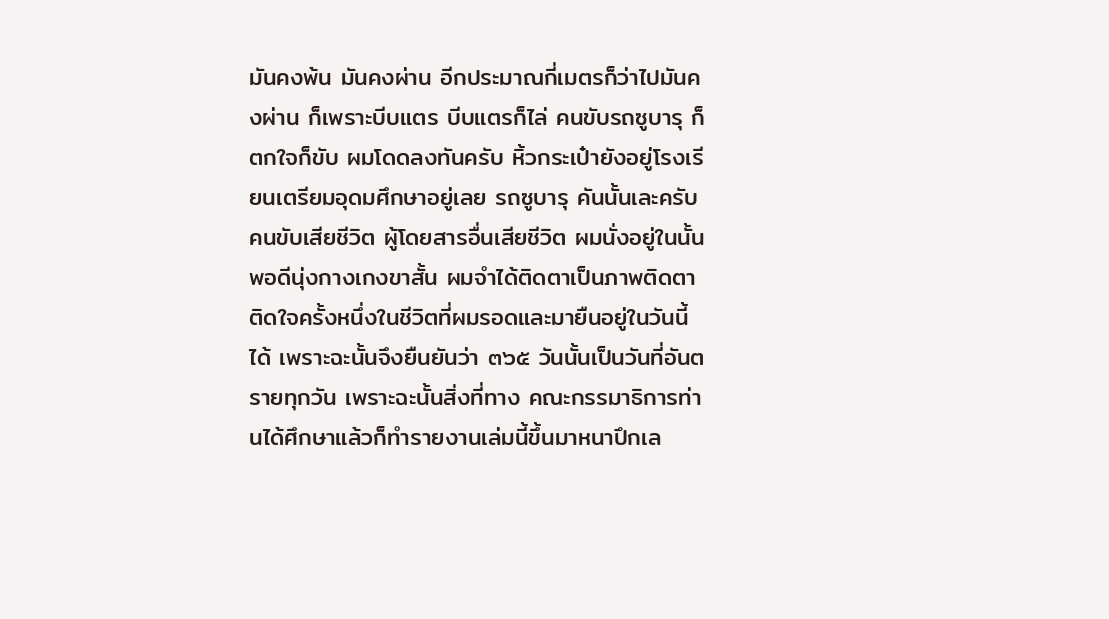มันคงพ้น มันคงผ่าน อีกประมาณกี่เมตรก็ว่าไปมันคงผ่าน ก็เพราะบีบแตร บีบแตรก็ไล่ คนขับรถซูบารุ ก็ตกใจก็ขับ ผมโดดลงทันครับ หิ้วกระเป๋ายังอยู่โรงเรียนเตรียมอุดมศึกษาอยู่เลย รถซูบารุ คันนั้นเละครับ คนขับเสียชีวิต ผู้โดยสารอื่นเสียชีวิต ผมนั่งอยู่ในนั้นพอดีนุ่งกางเกงขาสั้น ผมจำได้ติดตาเป็นภาพติดตาติดใจครั้งหนึ่งในชีวิตที่ผมรอดและมายืนอยู่ในวันนี้ได้ เพราะฉะนั้นจึงยืนยันว่า ๓๖๕ วันนั้นเป็นวันที่อันตรายทุกวัน เพราะฉะนั้นสิ่งที่ทาง คณะกรรมาธิการท่านได้ศึกษาแล้วก็ทำรายงานเล่มนี้ขึ้นมาหนาปึกเล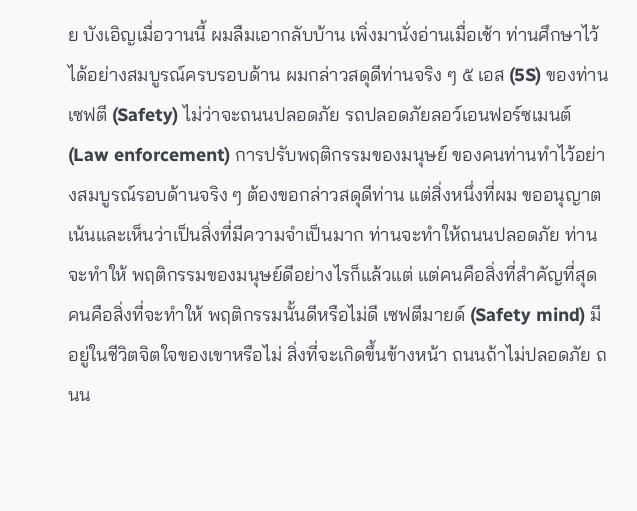ย บังเอิญเมื่อวานนี้ ผมลืมเอากลับบ้าน เพิ่งมานั่งอ่านเมื่อเช้า ท่านศึกษาไว้ได้อย่างสมบูรณ์ครบรอบด้าน ผมกล่าวสดุดีท่านจริง ๆ ๕ เอส (5S) ของท่านเซฟตี (Safety) ไม่ว่าจะถนนปลอดภัย รถปลอดภัยลอว์เอนฟอร์ซเมนต์ (Law enforcement) การปรับพฤติกรรมของมนุษย์ ของคนท่านทำไว้อย่างสมบูรณ์รอบด้านจริง ๆ ต้องขอกล่าวสดุดีท่าน แต่สิ่งหนึ่งที่ผม ขออนุญาตเน้นและเห็นว่าเป็นสิ่งที่มีความจำเป็นมาก ท่านจะทำให้ถนนปลอดภัย ท่านจะทำให้ พฤติกรรมของมนุษย์ดีอย่างไรก็แล้วแต่ แต่คนคือสิ่งที่สำคัญที่สุด คนคือสิ่งที่จะทำให้ พฤติกรรมนั้นดีหรือไม่ดี เซฟตีมายด์ (Safety mind) มีอยู่ในชีวิตจิตใจของเขาหรือไม่ สิ่งที่จะเกิดขึ้นข้างหน้า ถนนถ้าไม่ปลอดภัย ถนน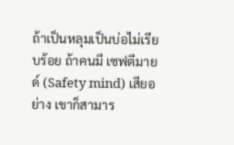ถ้าเป็นหลุมเป็นบ่อไม่เรียบร้อย ถ้าคนมี เซฟตีมายด์ (Safety mind) เสียอย่าง เขาก็สามาร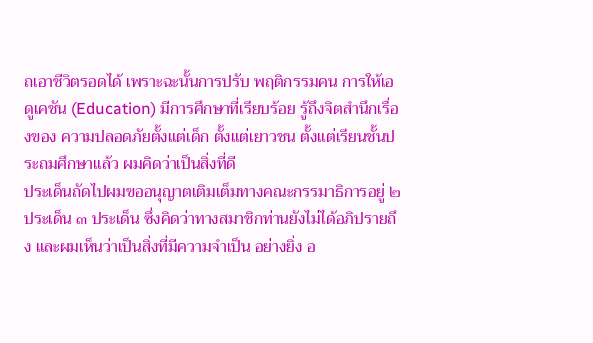ถเอาชีวิตรอดได้ เพราะฉะนั้นการปรับ พฤติกรรมคน การให้เอดูเคชัน (Education) มีการศึกษาที่เรียบร้อย รู้ถึงจิตสำนึกเรื่องของ ความปลอดภัยตั้งแต่เด็ก ตั้งแต่เยาวชน ตั้งแต่เรียนชั้นประถมศึกษาแล้ว ผมคิดว่าเป็นสิ่งที่ดี
ประเด็นถัดไปผมขออนุญาตเติมเต็มทางคณะกรรมาธิการอยู่ ๒ ประเด็น ๓ ประเด็น ซึ่งคิดว่าทางสมาชิกท่านยังไม่ได้อภิปรายถึง และผมเห็นว่าเป็นสิ่งที่มีความจำเป็น อย่างยิ่ง อ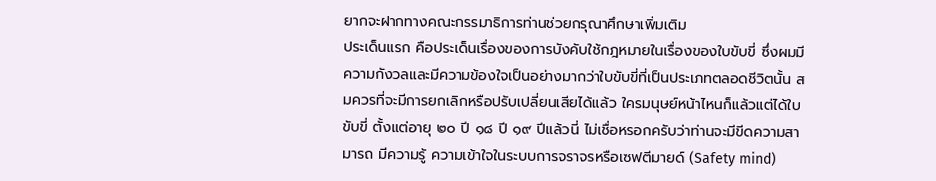ยากจะฝากทางคณะกรรมาธิการท่านช่วยกรุณาศึกษาเพิ่มเติม
ประเด็นแรก คือประเด็นเรื่องของการบังคับใช้กฎหมายในเรื่องของใบขับขี่ ซึ่งผมมีความกังวลและมีความข้องใจเป็นอย่างมากว่าใบขับขี่ที่เป็นประเภทตลอดชีวิตนั้น สมควรที่จะมีการยกเลิกหรือปรับเปลี่ยนเสียได้แล้ว ใครมนุษย์หน้าไหนก็แล้วแต่ได้ใบขับขี่ ตั้งแต่อายุ ๒๐ ปี ๑๘ ปี ๑๙ ปีแล้วนี่ ไม่เชื่อหรอกครับว่าท่านจะมีขีดความสามารถ มีความรู้ ความเข้าใจในระบบการจราจรหรือเซฟตีมายด์ (Safety mind)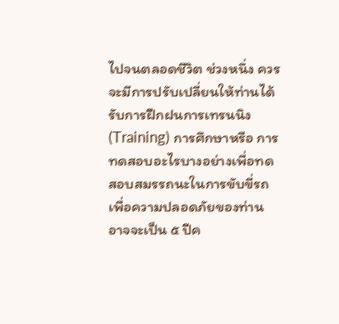ไปจนตลอดชีวิต ช่วงหนึ่ง ควรจะมีการปรับเปลี่ยนให้ท่านได้รับการฝึกฝนการเทรนนิง (Training) การศึกษาหรือ การทดสอบอะไรบางอย่างเพื่อทดสอบสมรรถนะในการขับขี่รถเพื่อความปลอดภัยของท่าน อาจจะเป็น ๕ ปีค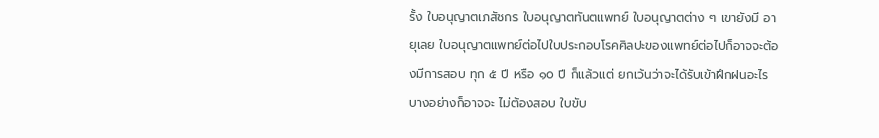รั้ง ใบอนุญาตเภสัชกร ใบอนุญาตทันตแพทย์ ใบอนุญาตต่าง ๆ เขายังมี อายุเลย ใบอนุญาตแพทย์ต่อไปใบประกอบโรคศิลปะของแพทย์ต่อไปก็อาจจะต้องมีการสอบ ทุก ๕ ปี หรือ ๑๐ ปี ก็แล้วแต่ ยกเว้นว่าจะได้รับเข้าฝึกฝนอะไรบางอย่างก็อาจจะ ไม่ต้องสอบ ใบขับ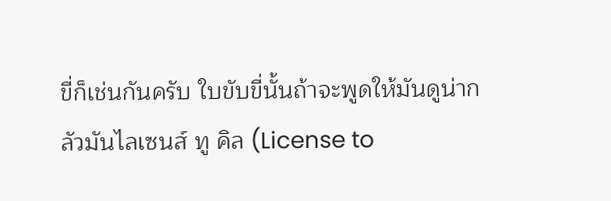ขี่ก็เช่นกันครับ ใบขับขี่นั้นถ้าจะพูดให้มันดูน่ากลัวมันไลเซนส์ ทู คิล (License to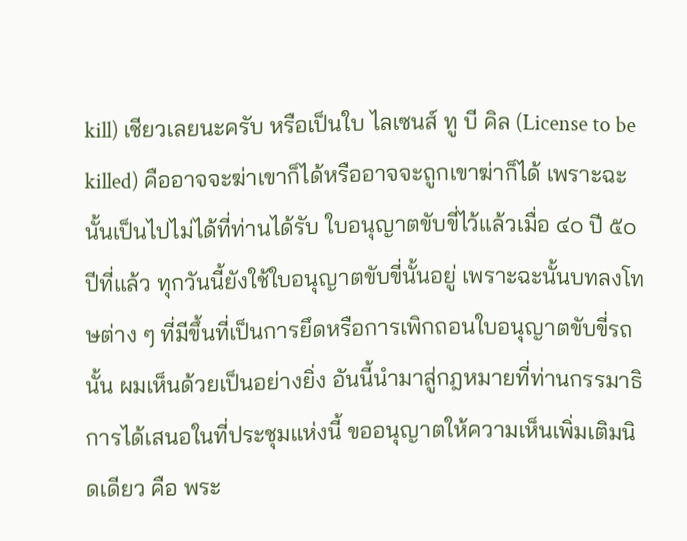kill) เชียวเลยนะครับ หรือเป็นใบ ไลเซนส์ ทู บี คิล (License to be killed) คืออาจจะฆ่าเขาก็ได้หรืออาจจะถูกเขาฆ่าก็ได้ เพราะฉะนั้นเป็นไปไม่ได้ที่ท่านได้รับ ใบอนุญาตขับขี่ไว้แล้วเมื่อ ๔๐ ปี ๕๐ ปีที่แล้ว ทุกวันนี้ยังใช้ใบอนุญาตขับขี่นั้นอยู่ เพราะฉะนั้นบทลงโทษต่าง ๆ ที่มีขึ้นที่เป็นการยึดหรือการเพิกถอนใบอนุญาตขับขี่รถนั้น ผมเห็นด้วยเป็นอย่างยิ่ง อันนี้นำมาสู่กฎหมายที่ท่านกรรมาธิการได้เสนอในที่ประชุมแห่งนี้ ขออนุญาตให้ความเห็นเพิ่มเติมนิดเดียว คือ พระ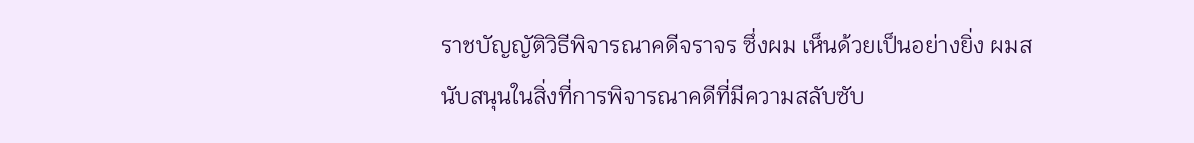ราชบัญญัติวิธีพิจารณาคดีจราจร ซึ่งผม เห็นด้วยเป็นอย่างยิ่ง ผมสนับสนุนในสิ่งที่การพิจารณาคดีที่มีความสลับซับ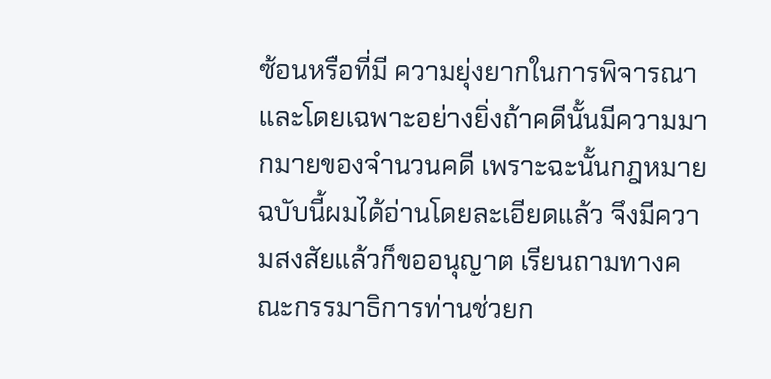ซ้อนหรือที่มี ความยุ่งยากในการพิจารณา และโดยเฉพาะอย่างยิ่งถ้าคดีนั้นมีความมากมายของจำนวนคดี เพราะฉะนั้นกฎหมายฉบับนี้ผมได้อ่านโดยละเอียดแล้ว จึงมีความสงสัยแล้วก็ขออนุญาต เรียนถามทางคณะกรรมาธิการท่านช่วยก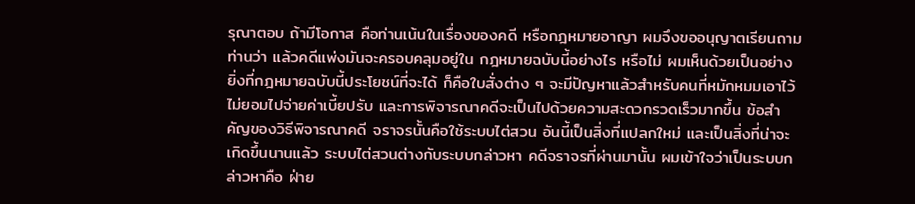รุณาตอบ ถ้ามีโอกาส คือท่านเน้นในเรื่องของคดี หรือกฎหมายอาญา ผมจึงขออนุญาตเรียนถามท่านว่า แล้วคดีแพ่งมันจะครอบคลุมอยู่ใน กฎหมายฉบับนี้อย่างไร หรือไม่ ผมเห็นด้วยเป็นอย่างยิ่งที่กฎหมายฉบับนี้ประโยชน์ที่จะได้ ก็คือใบสั่งต่าง ๆ จะมีปัญหาแล้วสำหรับคนที่หมักหมมเอาไว้ ไม่ยอมไปจ่ายค่าเบี้ยปรับ และการพิจารณาคดีจะเป็นไปด้วยความสะดวกรวดเร็วมากขึ้น ข้อสำคัญของวิธีพิจารณาคดี จราจรนั้นคือใช้ระบบไต่สวน อันนี้เป็นสิ่งที่แปลกใหม่ และเป็นสิ่งที่น่าจะเกิดขึ้นนานแล้ว ระบบไต่สวนต่างกับระบบกล่าวหา คดีจราจรที่ผ่านมานั้น ผมเข้าใจว่าเป็นระบบกล่าวหาคือ ฝ่าย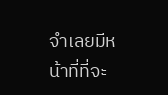จำเลยมีหน้าที่ที่จะ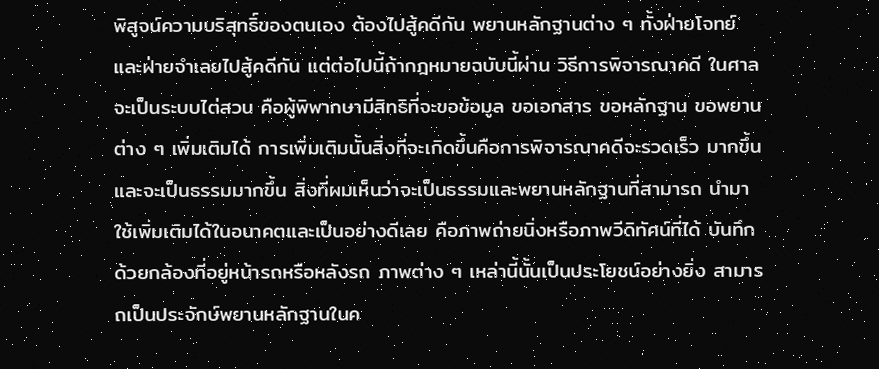พิสูจน์ความบริสุทธิ์ของตนเอง ต้องไปสู้คดีกัน พยานหลักฐานต่าง ๆ ทั้งฝ่ายโจทย์และฝ่ายจำเลยไปสู้คดีกัน แต่ต่อไปนี้ถ้ากฎหมายฉบับนี้ผ่าน วิธีการพิจารณาคดี ในศาลจะเป็นระบบไต่สวน คือผู้พิพากษามีสิทธิที่จะขอข้อมูล ขอเอกสาร ขอหลักฐาน ขอพยานต่าง ๆ เพิ่มเติมได้ การเพิ่มเติมนั้นสิ่งที่จะเกิดขึ้นคือการพิจารณาคดีจะรวดเร็ว มากขึ้น และจะเป็นธรรมมากขึ้น สิ่งที่ผมเห็นว่าจะเป็นธรรมและพยานหลักฐานที่สามารถ นำมาใช้เพิ่มเติมได้ในอนาคตและเป็นอย่างดีเลย คือภาพถ่ายนิ่งหรือภาพวีดิทัศน์ที่ได้ บันทึกด้วยกล้องที่อยู่หน้ารถหรือหลังรถ ภาพต่าง ๆ เหล่านี้นั้นเป็นประโยชน์อย่างยิ่ง สามารถเป็นประจักษ์พยานหลักฐานในค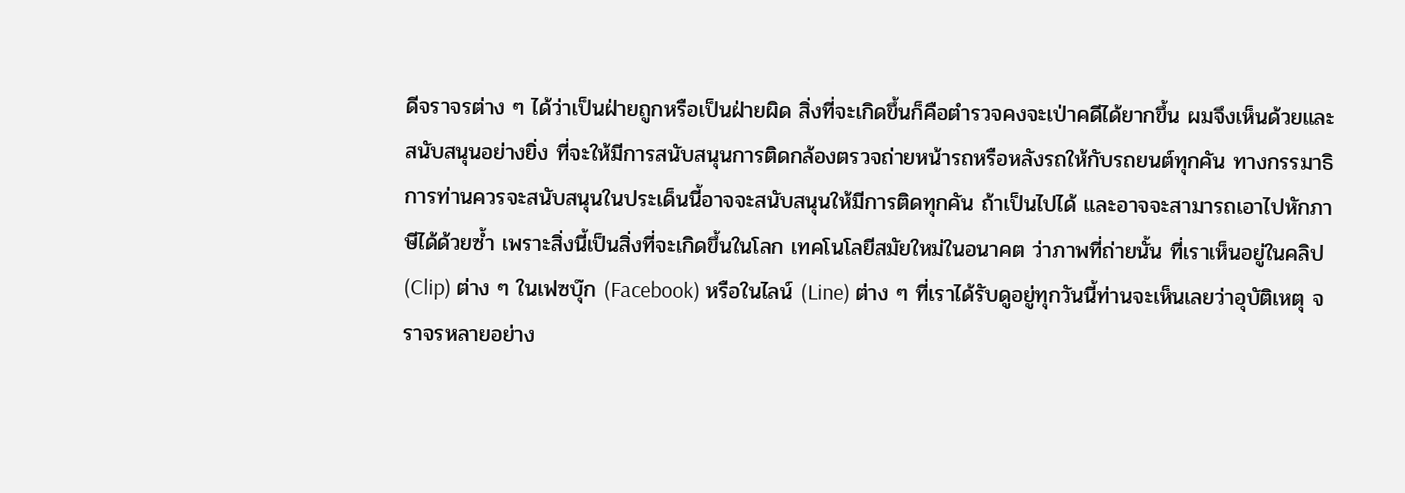ดีจราจรต่าง ๆ ได้ว่าเป็นฝ่ายถูกหรือเป็นฝ่ายผิด สิ่งที่จะเกิดขึ้นก็คือตำรวจคงจะเป่าคดีได้ยากขึ้น ผมจึงเห็นด้วยและสนับสนุนอย่างยิ่ง ที่จะให้มีการสนับสนุนการติดกล้องตรวจถ่ายหน้ารถหรือหลังรถให้กับรถยนต์ทุกคัน ทางกรรมาธิการท่านควรจะสนับสนุนในประเด็นนี้อาจจะสนับสนุนให้มีการติดทุกคัน ถ้าเป็นไปได้ และอาจจะสามารถเอาไปหักภาษีได้ด้วยซ้ำ เพราะสิ่งนี้เป็นสิ่งที่จะเกิดขึ้นในโลก เทคโนโลยีสมัยใหม่ในอนาคต ว่าภาพที่ถ่ายนั้น ที่เราเห็นอยู่ในคลิป (Clip) ต่าง ๆ ในเฟซบุ๊ก (Facebook) หรือในไลน์ (Line) ต่าง ๆ ที่เราได้รับดูอยู่ทุกวันนี้ท่านจะเห็นเลยว่าอุบัติเหตุ จราจรหลายอย่าง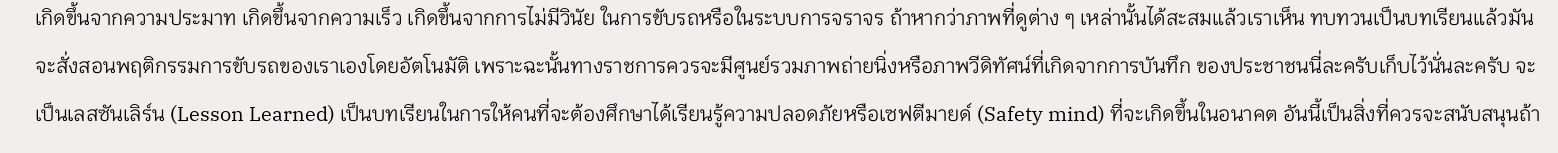เกิดขึ้นจากความประมาท เกิดขึ้นจากความเร็ว เกิดขึ้นจากการไม่มีวินัย ในการขับรถหรือในระบบการจราจร ถ้าหากว่าภาพที่ดูต่าง ๆ เหล่านั้นได้สะสมแล้วเราเห็น ทบทวนเป็นบทเรียนแล้วมันจะสั่งสอนพฤติกรรมการขับรถของเราเองโดยอัตโนมัติ เพราะฉะนั้นทางราชการควรจะมีศูนย์รวมภาพถ่ายนิ่งหรือภาพวีดิทัศน์ที่เกิดจากการบันทึก ของประชาชนนี่ละครับเก็บไว้นั่นละครับ จะเป็นเลสซันเลิร์น (Lesson Learned) เป็นบทเรียนในการให้คนที่จะต้องศึกษาได้เรียนรู้ความปลอดภัยหรือเซฟตีมายด์ (Safety mind) ที่จะเกิดขึ้นในอนาคต อันนี้เป็นสิ่งที่ควรจะสนับสนุนถ้า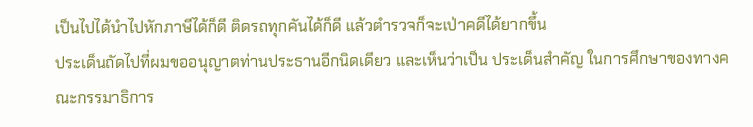เป็นไปได้นำไปหักภาษีได้ก็ดี ติดรถทุกคันได้ก็ดี แล้วตำรวจก็จะเป่าคดีได้ยากขึ้น
ประเด็นถัดไปที่ผมขออนุญาตท่านประธานอีกนิดเดียว และเห็นว่าเป็น ประเด็นสำคัญ ในการศึกษาของทางคณะกรรมาธิการ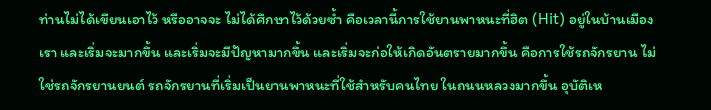ท่านไม่ได้เขียนเอาไว้ หรืออาจจะ ไม่ได้ศึกษาไว้ด้วยซ้ำ คือเวลานี้การใช้ยานพาหนะที่ฮิต (Hit) อยู่ในบ้านเมืองเรา และเริ่มจะมากขึ้น และเริ่มจะมีปัญหามากขึ้น และเริ่มจะก่อให้เกิดอันตรายมากขึ้น คือการใช้รถจักรยาน ไม่ใช่รถจักรยานยนต์ รถจักรยานที่เริ่มเป็นยานพาหนะที่ใช้สำหรับคนไทย ในถนนหลวงมากขึ้น อุบัติเห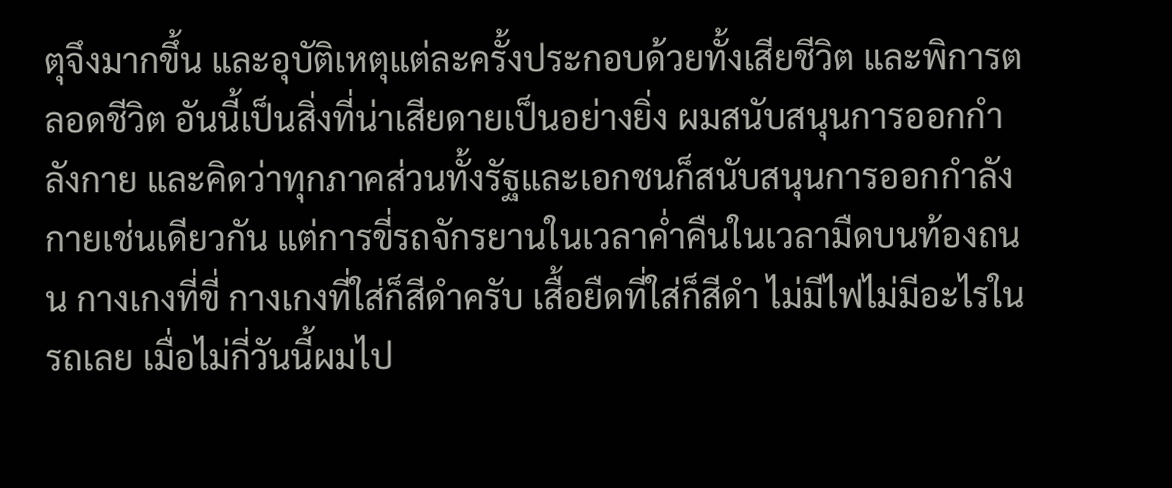ตุจึงมากขึ้น และอุบัติเหตุแต่ละครั้งประกอบด้วยทั้งเสียชีวิต และพิการตลอดชีวิต อันนี้เป็นสิ่งที่น่าเสียดายเป็นอย่างยิ่ง ผมสนับสนุนการออกกำลังกาย และคิดว่าทุกภาคส่วนทั้งรัฐและเอกชนก็สนับสนุนการออกกำลังกายเช่นเดียวกัน แต่การขี่รถจักรยานในเวลาค่ำคืนในเวลามืดบนท้องถนน กางเกงที่ขี่ กางเกงที่ใส่ก็สีดำครับ เสื้อยืดที่ใส่ก็สีดำ ไม่มีไฟไม่มีอะไรในรถเลย เมื่อไม่กี่วันนี้ผมไป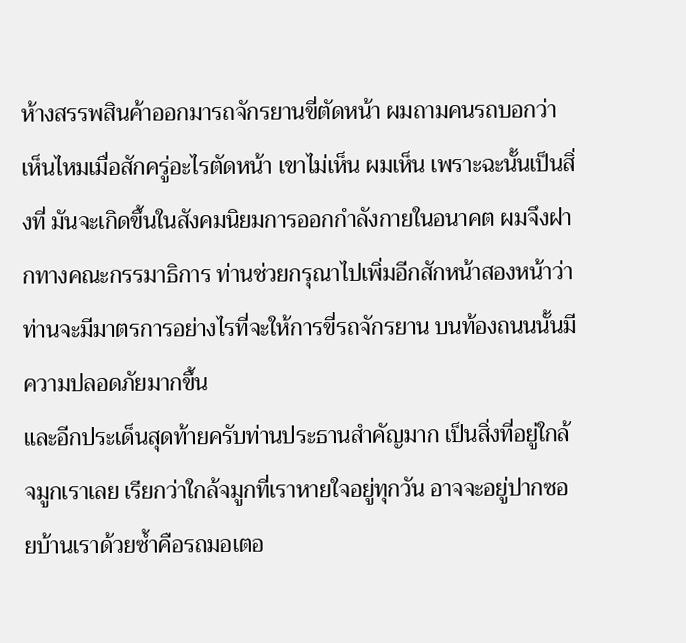ห้างสรรพสินค้าออกมารถจักรยานขี่ตัดหน้า ผมถามคนรถบอกว่าเห็นไหมเมื่อสักครู่อะไรตัดหน้า เขาไม่เห็น ผมเห็น เพราะฉะนั้นเป็นสิ่งที่ มันจะเกิดขึ้นในสังคมนิยมการออกกำลังกายในอนาคต ผมจึงฝากทางคณะกรรมาธิการ ท่านช่วยกรุณาไปเพิ่มอีกสักหน้าสองหน้าว่าท่านจะมีมาตรการอย่างไรที่จะให้การขี่รถจักรยาน บนท้องถนนนั้นมีความปลอดภัยมากขึ้น
และอีกประเด็นสุดท้ายครับท่านประธานสำคัญมาก เป็นสิ่งที่อยู่ใกล้จมูกเราเลย เรียกว่าใกล้จมูกที่เราหายใจอยู่ทุกวัน อาจจะอยู่ปากซอยบ้านเราด้วยซ้ำคือรถมอเตอ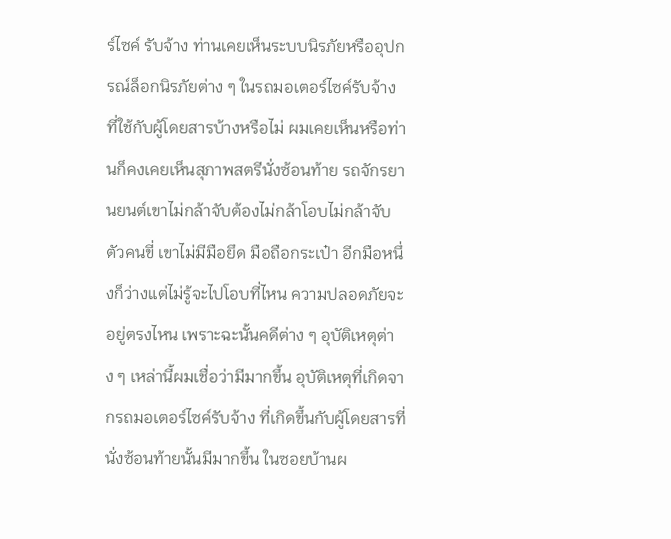ร์ไซค์ รับจ้าง ท่านเคยเห็นระบบนิรภัยหรืออุปกรณ์ล็อกนิรภัยต่าง ๆ ในรถมอเตอร์ไซค์รับจ้าง ที่ใช้กับผู้โดยสารบ้างหรือไม่ ผมเคยเห็นหรือท่านก็คงเคยเห็นสุภาพสตรีนั่งซ้อนท้าย รถจักรยานยนต์เขาไม่กล้าจับต้องไม่กล้าโอบไม่กล้าจับตัวคนขี่ เขาไม่มีมือยึด มือถือกระเป๋า อีกมือหนึ่งก็ว่างแต่ไม่รู้จะไปโอบที่ไหน ความปลอดภัยจะอยู่ตรงไหน เพราะฉะนั้นคดีต่าง ๆ อุบัติเหตุต่าง ๆ เหล่านี้ผมเชื่อว่ามีมากขึ้น อุบัติเหตุที่เกิดจากรถมอเตอร์ไซค์รับจ้าง ที่เกิดขึ้นกับผู้โดยสารที่นั่งซ้อนท้ายนั้นมีมากขึ้น ในซอยบ้านผ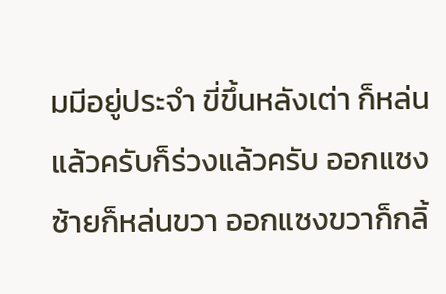มมีอยู่ประจำ ขี่ขึ้นหลังเต่า ก็หล่นแล้วครับก็ร่วงแล้วครับ ออกแซงซ้ายก็หล่นขวา ออกแซงขวาก็กลิ้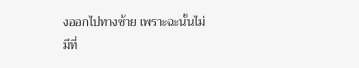งออกไปทางซ้าย เพราะฉะนั้นไม่มีที่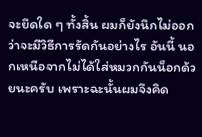จะยึดใด ๆ ทั้งสิ้น ผมก็ยังนึกไม่ออกว่าจะมีวิธีการรัดกันอย่างไร อันนี้ นอกเหนือจากไม่ได้ใส่หมวกกันน็อกด้วยนะครับ เพราะฉะนั้นผมจึงคิด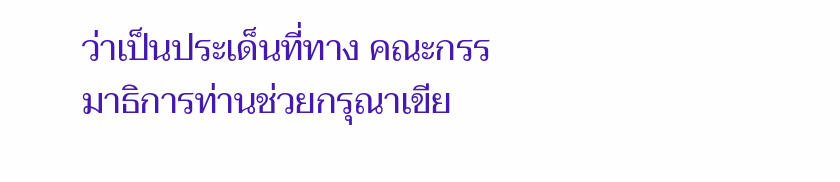ว่าเป็นประเด็นที่ทาง คณะกรรมาธิการท่านช่วยกรุณาเขีย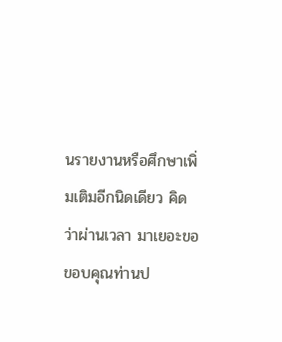นรายงานหรือศึกษาเพิ่มเติมอีกนิดเดียว คิดว่าผ่านเวลา มาเยอะขอขอบคุณท่านป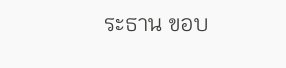ระธาน ขอบ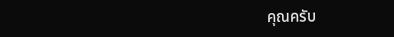คุณครับ